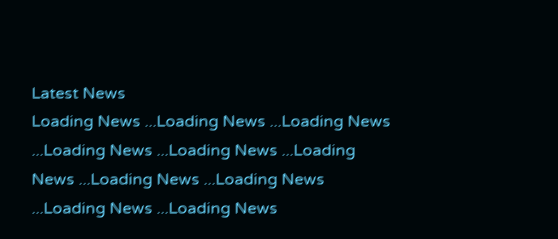Latest News
Loading News ...Loading News ...Loading News ...Loading News ...Loading News ...Loading News ...Loading News ...Loading News ...Loading News ...Loading News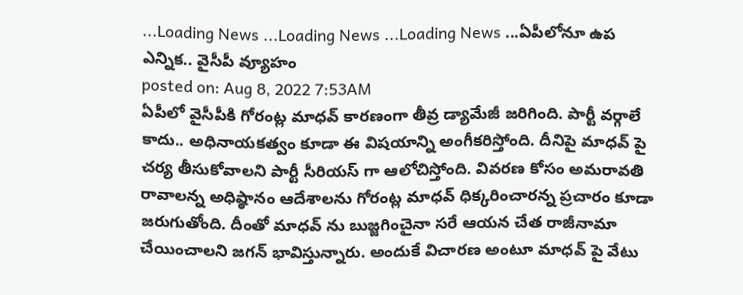...Loading News ...Loading News ...Loading News ...ఏపీలోనూ ఉప ఎన్నిక.. వైసీపీ వ్యూహం
posted on: Aug 8, 2022 7:53AM
ఏపీలో వైసీపీకి గోరంట్ల మాధవ్ కారణంగా తీవ్ర డ్యామేజీ జరిగింది. పార్టీ వర్గాలే కాదు.. అధినాయకత్వం కూడా ఈ విషయాన్ని అంగీకరిస్తోంది. దీనిపై మాధవ్ పై చర్య తీసుకోవాలని పార్టీ సీరియస్ గా ఆలోచిస్తోంది. వివరణ కోసం అమరావతి రావాలన్న అధిష్ఠానం ఆదేశాలను గోరంట్ల మాధవ్ ధిక్కరించారన్న ప్రచారం కూడా జరుగుతోంది. దీంతో మాధవ్ ను బుజ్జగించైనా సరే ఆయన చేత రాజీనామా చేయించాలని జగన్ భావిస్తున్నారు. అందుకే విచారణ అంటూ మాధవ్ పై వేటు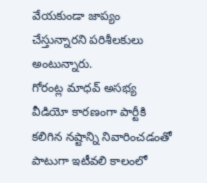వేయకుండా జాప్యం చేస్తున్నారని పరిశీలకులు అంటున్నారు.
గోరంట్ల మాధవ్ అసభ్య వీడియో కారణంగా పార్టీకి కలిగిన నష్టాన్ని నివారించడంతో పాటుగా ఇటీవలి కాలంలో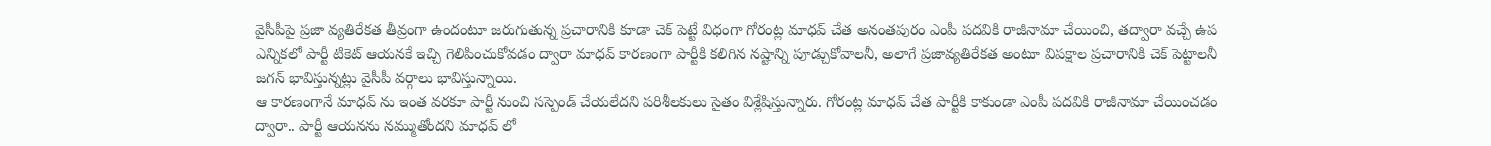వైసీపీపై ప్రజా వ్యతిరేకత తీవ్రంగా ఉందంటూ జరుగుతున్న ప్రచారానికి కూడా చెక్ పెట్టే విధంగా గోరంట్ల మాధవ్ చేత అనంతపురం ఎంపీ పదవికి రాజీనామా చేయించి, తద్వారా వచ్చే ఉప ఎన్నికలో పార్టీ టికెట్ ఆయనకే ఇచ్చి గెలిపించుకోవడం ద్వారా మాధవ్ కారణంగా పార్టీకి కలిగిన నష్టాన్ని పూడ్చుకోవాలనీ, అలాగే ప్రజావ్యతిరేకత అంటూ విపక్షాల ప్రచారానికి చెక్ పెట్టాలనీ జగన్ భావిస్తున్నట్లు వైసీపీ వర్గాలు భావిస్తున్నాయి.
ఆ కారణంగానే మాధవ్ ను ఇంత వరకూ పార్టీ నుంచి సస్పెండ్ చేయలేదని పరిశీలకులు సైతం విశ్లేషిస్తున్నారు. గోరంట్ల మాధవ్ చేత పార్టీకి కాకుండా ఎంపీ పదవికి రాజీనామా చేయించడం ద్వారా.. పార్టీ ఆయనను నమ్ముతోందని మాధవ్ లో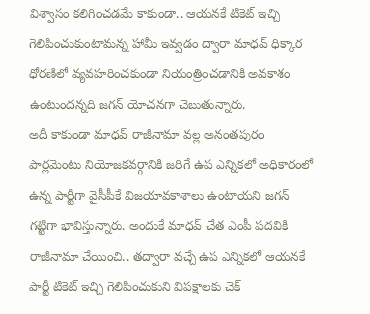విశ్వాసం కలిగించడమే కాకుండా.. ఆయనకే టికెట్ ఇచ్చి గెలిపించుకుంటామన్న హామీ ఇవ్వడం ద్వారా మాధవ్ ధిక్కార ధోరణిలో వ్యవహరించకుండా నియంత్రించడానికి అవకాశం ఉంటుందన్నది జగన్ యోచనగా చెబుతున్నారు.
అదీ కాకుండా మాధవ్ రాజీనామా వల్ల అనంతపురం పార్లమెంటు నియోజకవర్గానికి జరిగే ఉప ఎన్నికలో అధికారంలో ఉన్న పార్టీగా వైసీపీకే విజయావకాశాలు ఉంటాయని జగన్ గట్టిగా భావిస్తున్నారు. అందుకే మాధవ్ చేత ఎంపీ పదవికి రాజీనామా చేయించి.. తద్వారా వచ్చే ఉప ఎన్నికలో ఆయనకే పార్టీ టికెట్ ఇచ్చి గెలిపించుకుని విపక్షాలకు చెక్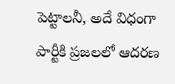పెట్టాలనీ, అదే విధంగా పార్టీకి ప్రజలలో ఆదరణ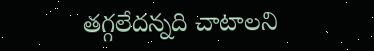తగ్గలేదన్నది చాటాలని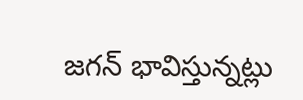జగన్ భావిస్తున్నట్లు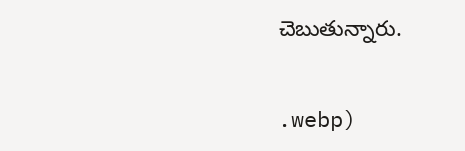చెబుతున్నారు.


.webp)